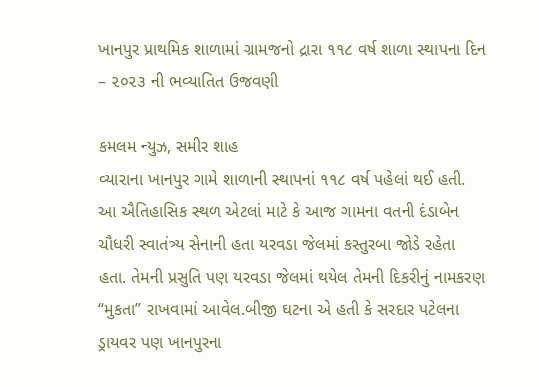ખાનપુર પ્રાથમિક શાળામાં ગ્રામજનો દ્રારા ૧૧૮ વર્ષ શાળા સ્થાપના દિન – ૨૦૨૩ ની ભવ્યાતિત ઉજવણી

કમલમ ન્યુઝ, સમીર શાહ
વ્યારાના ખાનપુર ગામે શાળાની સ્થાપનાં ૧૧૮ વર્ષ પહેલાં થઈ હતી. આ ઐતિહાસિક સ્થળ એટલાં માટે કે આજ ગામના વતની દંડાબેન ચૌધરી સ્વાતંત્ર્ય સેનાની હતા યરવડા જેલમાં કસ્તુરબા જોડે રહેતા હતા. તેમની પ્રસુતિ પણ યરવડા જેલમાં થયેલ તેમની દિકરીનું નામકરણ “મુકતા” રાખવામાં આવેલ.બીજી ઘટના એ હતી કે સરદાર પટેલના ડ્રાયવર પણ ખાનપુરના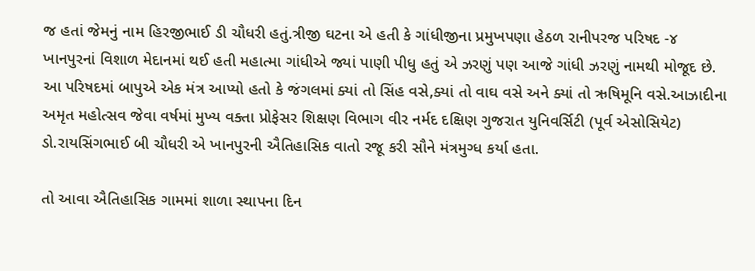જ હતાં જેમનું નામ હિરજીભાઈ ડી ચૌધરી હતું.ત્રીજી ઘટના એ હતી કે ગાંધીજીના પ્રમુખપણા હેઠળ રાનીપરજ પરિષદ -૪ ખાનપુરનાં વિશાળ મેદાનમાં થઈ હતી મહાત્મા ગાંધીએ જ્યાં પાણી પીધુ હતું એ ઝરણું પણ આજે ગાંધી ઝરણું નામથી મોજૂદ છે. આ પરિષદમાં બાપુએ એક મંત્ર આપ્યો હતો કે જંગલમાં ક્યાં તો સિંહ વસે,ક્યાં તો વાઘ વસે અને ક્યાં તો ઋષિમૂનિ વસે.આઝાદીના અમૃત મહોત્સવ જેવા વર્ષમાં મુખ્ય વક્તા પ્રોફેસર શિક્ષણ વિભાગ વીર નર્મદ દક્ષિણ ગુજરાત યુનિવર્સિટી (પૂર્વ એસોસિયેટ) ડો.રાયસિંગભાઈ બી ચૌધરી એ ખાનપુરની ઐતિહાસિક વાતો રજૂ કરી સૌને મંત્રમુગ્ધ કર્યા હતા.

તો આવા ઐતિહાસિક ગામમાં શાળા સ્થાપના દિન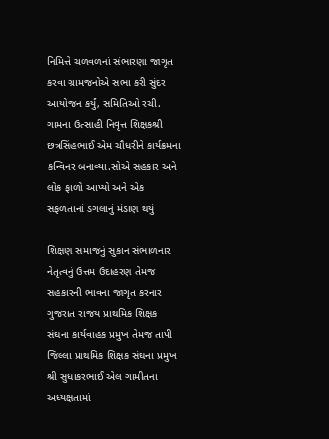નિમિત્તે ચળવળનાં સંભારણા જાગૃત કરવા ગ્રામજનોએ સભા કરી સુંદર આયોજન કર્યું, સમિતિઓ રચી. ગામના ઉત્સાહી નિવૃત્ત શિક્ષકશ્રી છત્રસિંહભાઈ એમ ચૌધરીને કાર્યક્રમના કન્વિનર બનાવ્યા.સોએ સહકાર અને લોક ફાળો આપ્યો અને એક સફળતાનાં ડગલાનું મંડાણ થયું

શિક્ષણ સમાજનું સુકાન સંભાળનાર નેતૃત્વનું ઉત્તમ ઉદાહરણ તેમજ સહકારની ભાવના જાગૃત કરનાર ગુજરાત રાજય પ્રાથમિક શિક્ષક સંઘના કાર્યવાહક પ્રમુખ તેમજ તાપી જિલ્લા પ્રાથમિક શિક્ષક સંઘના પ્રમુખ શ્રી સુધાકરભાઈ એલ ગામીતના અધ્યક્ષતામાં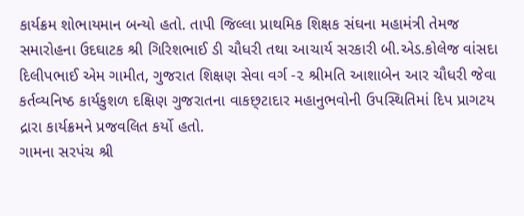કાર્યક્રમ શોભાયમાન બન્યો હતો. તાપી જિલ્લા પ્રાથમિક શિક્ષક સંઘના મહામંત્રી તેમજ સમારોહના ઉદઘાટક શ્રી ગિરિશભાઈ ડી ચૌધરી તથા આચાર્ય સરકારી બી.એડ.કોલેજ વાંસદા દિલીપભાઈ એમ ગામીત, ગુજરાત શિક્ષણ સેવા વર્ગ -૨ શ્રીમતિ આશાબેન આર ચૌધરી જેવા કર્તવ્યનિષ્ઠ કાર્યકુશળ દક્ષિણ ગુજરાતના વાકછ્ટાદાર મહાનુભવોની ઉપસ્થિતિમાં દિપ પ્રાગટય દ્રારા કાર્યક્રમને પ્રજવલિત કર્યો હતો.
ગામના સરપંચ શ્રી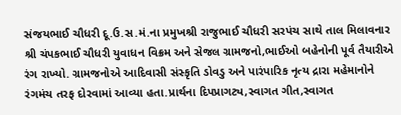સંજયભાઈ ચૌધરી દૂ.ઉ.સ.મં.ના પ્રમુખશ્રી રાજુભાઈ ચૌધરી સરપંચ સાથે તાલ મિલાવનાર શ્રી ચંપકભાઈ ચૌધરી યુવાધન વિક્રમ અને સેજલ ગ્રામજનો,ભાઈઓ બહેનોની પૂર્વ તૈયારીએ રંગ રાખ્યો. ગ્રામજનોએ આદિવાસી સંસ્કૃતિ ડોવડુ અને પારંપારિક નૃત્ય દ્રારા મહેમાનોને રંગમંચ તરફ દોરવામાં આવ્યા હતા.પ્રાર્થના દિપપ્રાગટ્ય,સ્વાગત ગીત,સ્વાગત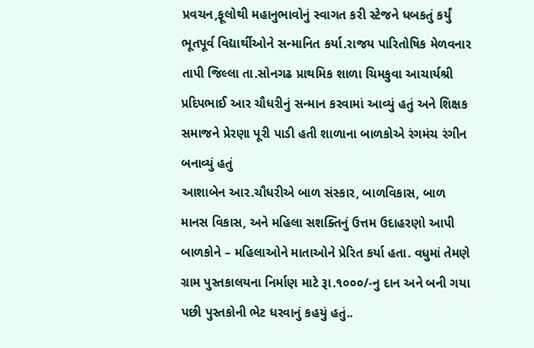પ્રવચન,ફૂલોથી મહાનુભાવોનું સ્વાગત કરી સ્ટેજને ધબકતું કર્યું ભૂતપૂર્વ વિદ્યાર્થીઓને સન્માનિત કર્યા.રાજય પારિતોષિક મેળવનાર તાપી જિલ્લા તા.સોનગઢ પ્રાથમિક શાળા ચિમકુવા આચાર્યશ્રી પ્રદિપભાઈ આર ચૌધરીનું સન્માન કરવામાં આવ્યું હતું અને શિક્ષક સમાજને પ્રેરણા પૂરી પાડી હતી શાળાના બાળકોએ રંગમંચ રંગીન બનાવ્યું હતું
આશાબેન આર.ચૌધરીએ બાળ સંસ્કાર, બાળવિકાસ, બાળ માનસ વિકાસ, અને મહિલા સશક્તિનું ઉત્તમ ઉદાહરણો આપી બાળકોને – મહિલાઓને માતાઓને પ્રેરિત કર્યા હતા. વધુમાં તેમણે ગ્રામ પુસ્તકાલયના નિર્માણ માટે રૂા.૧૦૦૦/-નુ દાન અને બની ગયા પછી પુસ્તકોની ભેટ ધરવાનું કહયું હતું..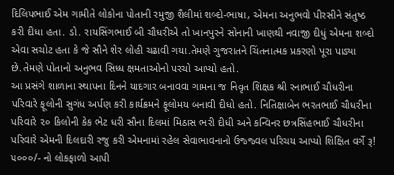દિલિપભાઈ એમ ગામીતે લોકોના પોતાની રમુજી શૈલીમાં શબ્દો-ભાષા, એમના અનુભવો પીરસીને સંતુષ્ઠ કરી દીધા હતા. ડો. રાયસિંગભાઈ બી ચૌધરીએ તો ખાનપુરને સોનાની ખાણથી નવાજી દીધું એમના શબ્દો એવા સચોટ હતા કે જે સૌને શેર લોહી ચઢાવી ગયા.તેમણે ગુજરાતને ચિંતનાત્મક પ્રકરણો પૂરા પાડ્યા છે.તેમણે પોતાનો અનુભવ સિધ્ધ ક્ષમતાઓનો પરચો આપ્યો હતો.
આ પ્રસંગે શાળાના સ્થાપના દિનને યાદગાર બનાવવા ગામના જ નિવૃત શિક્ષક શ્રી રનાભાઈ ચૌધરીના પરિવારે ફૂલોની સુગંધ અર્પણ કરી કાર્યક્રમને ફૂલોમય બનાવી દીધો હતો. નિતિક્ષાબેન ભરતભાઈ ચૌધરીના પરિવારે ૨૦ કિલોની કેક ભેટ ધરી સૌના દિલમાં મિઠાસ ભરી દીધી અને કન્વિનર છત્રસિંહભાઈ ચૌધરીના પરિવારે એમની દિલદારી રજુ કરી એમનામાં રહેલ સેવાભાવનાનો ઉજ્જ્વલ પરિચય આપ્યો શિક્ષિત વર્ગે રૂ! ૫૦૦૦/- નો લોકફાળો આપી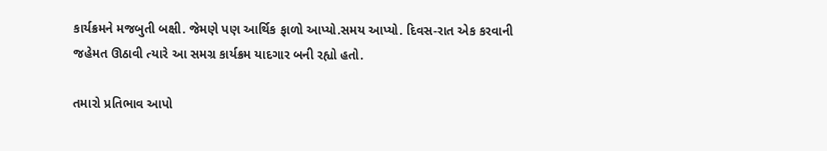કાર્યક્રમને મજબુતી બક્ષી. જેમણે પણ આર્થિક ફાળો આપ્યો.સમય આપ્યો. દિવસ-રાત એક કરવાની જહેમત ઊઠાવી ત્યારે આ સમગ્ર કાર્યક્રમ યાદગાર બની રહ્યો હતો.

તમારો પ્રતિભાવ આપો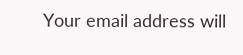Your email address will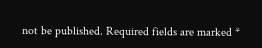not be published. Required fields are marked *